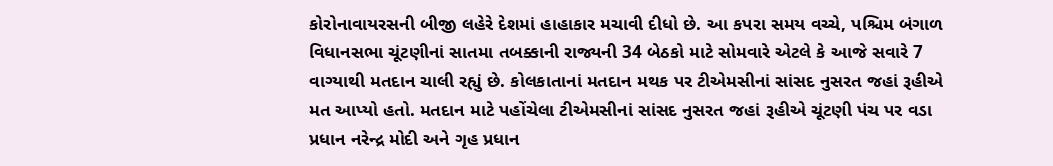કોરોનાવાયરસની બીજી લહેરે દેશમાં હાહાકાર મચાવી દીધો છે. આ કપરા સમય વચ્ચે, પશ્ચિમ બંગાળ વિધાનસભા ચૂંટણીનાં સાતમા તબક્કાની રાજ્યની 34 બેઠકો માટે સોમવારે એટલે કે આજે સવારે 7 વાગ્યાથી મતદાન ચાલી રહ્યું છે. કોલકાતાનાં મતદાન મથક પર ટીએમસીનાં સાંસદ નુસરત જહાં રૂહીએ મત આપ્યો હતો. મતદાન માટે પહોંચેલા ટીએમસીનાં સાંસદ નુસરત જહાં રૂહીએ ચૂંટણી પંચ પર વડા પ્રધાન નરેન્દ્ર મોદી અને ગૃહ પ્રધાન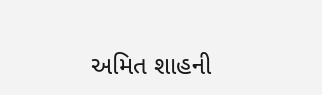અમિત શાહની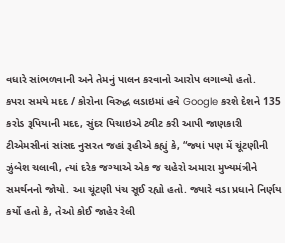વધારે સાંભળવાની અને તેમનું પાલન કરવાનો આરોપ લગાવ્યો હતો.
કપરા સમયે મદદ / કોરોના વિરુદ્ધ લડાઇમાં હવે Google કરશે દેશને 135 કરોડ રૂપિયાની મદદ, સુંદર પિચાઇએ ટ્વીટ કરી આપી જાણકારી
ટીએમસીનાં સાંસદ નુસરત જહાં રૂહીએ કહ્યું કે, “જ્યાં પણ મેં ચૂંટણીની ઝુંબેશ ચલાવી, ત્યાં દરેક જગ્યાએ એક જ ચહેરો અમારા મુખ્યમંત્રીને સમર્થનનો જોયો. આ ચૂંટણી પંચ સૂઈ રહ્યો હતો. જ્યારે વડા પ્રધાને નિર્ણય કર્યો હતો કે, તેઓ કોઈ જાહેર રેલી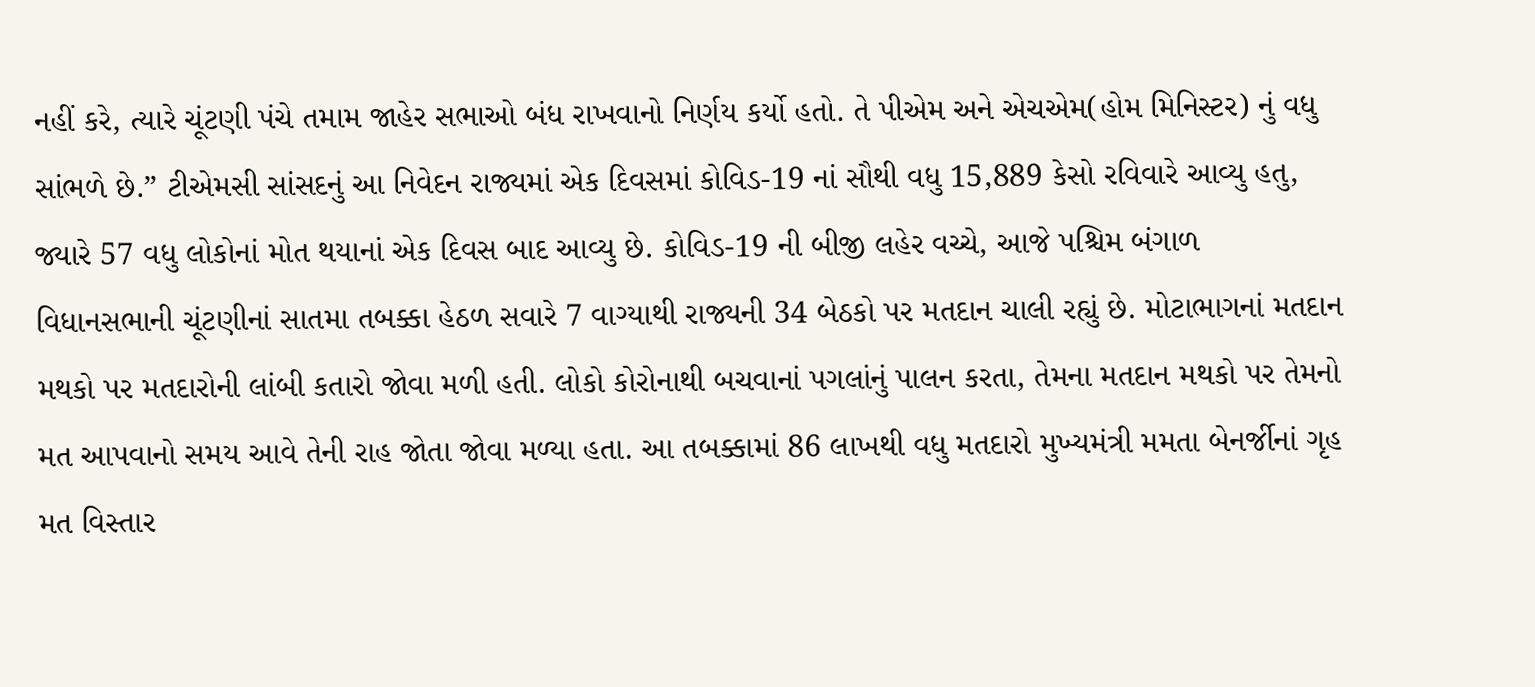નહીં કરે, ત્યારે ચૂંટણી પંચે તમામ જાહેર સભાઓ બંધ રાખવાનો નિર્ણય કર્યો હતો. તે પીએમ અને એચએમ(હોમ મિનિસ્ટર) નું વધુ સાંભળે છે.” ટીએમસી સાંસદનું આ નિવેદન રાજ્યમાં એક દિવસમાં કોવિડ-19 નાં સૌથી વધુ 15,889 કેસો રવિવારે આવ્યુ હતુ, જ્યારે 57 વધુ લોકોનાં મોત થયાનાં એક દિવસ બાદ આવ્યુ છે. કોવિડ-19 ની બીજી લહેર વચ્ચે, આજે પશ્ચિમ બંગાળ વિધાનસભાની ચૂંટણીનાં સાતમા તબક્કા હેઠળ સવારે 7 વાગ્યાથી રાજ્યની 34 બેઠકો પર મતદાન ચાલી રહ્યું છે. મોટાભાગનાં મતદાન મથકો પર મતદારોની લાંબી કતારો જોવા મળી હતી. લોકો કોરોનાથી બચવાનાં પગલાંનું પાલન કરતા, તેમના મતદાન મથકો પર તેમનો મત આપવાનો સમય આવે તેની રાહ જોતા જોવા મળ્યા હતા. આ તબક્કામાં 86 લાખથી વધુ મતદારો મુખ્યમંત્રી મમતા બેનર્જીનાં ગૃહ મત વિસ્તાર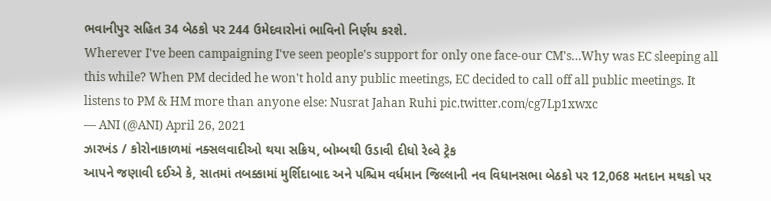ભવાનીપુર સહિત 34 બેઠકો પર 244 ઉમેદવારોનાં ભાવિનો નિર્ણય કરશે.
Wherever I've been campaigning I've seen people's support for only one face-our CM's…Why was EC sleeping all this while? When PM decided he won't hold any public meetings, EC decided to call off all public meetings. It listens to PM & HM more than anyone else: Nusrat Jahan Ruhi pic.twitter.com/cg7Lp1xwxc
— ANI (@ANI) April 26, 2021
ઝારખંડ / કોરોનાકાળમાં નક્સલવાદીઓ થયા સક્રિય, બોમ્બથી ઉડાવી દીધો રેલ્વે ટ્રેક
આપને જણાવી દઈએ કે, સાતમાં તબક્કામાં મુર્શિદાબાદ અને પશ્ચિમ વર્ધમાન જિલ્લાની નવ વિધાનસભા બેઠકો પર 12,068 મતદાન મથકો પર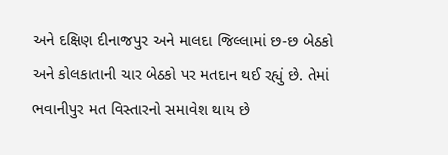અને દક્ષિણ દીનાજપુર અને માલદા જિલ્લામાં છ-છ બેઠકો અને કોલકાતાની ચાર બેઠકો પર મતદાન થઈ રહ્યું છે. તેમાં ભવાનીપુર મત વિસ્તારનો સમાવેશ થાય છે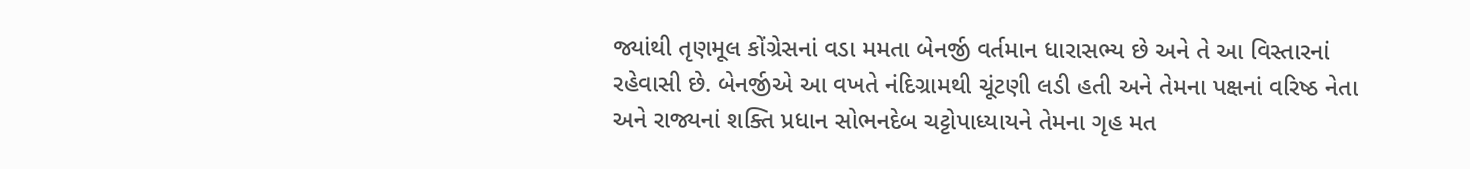જ્યાંથી તૃણમૂલ કોંગ્રેસનાં વડા મમતા બેનર્જી વર્તમાન ધારાસભ્ય છે અને તે આ વિસ્તારનાં રહેવાસી છે. બેનર્જીએ આ વખતે નંદિગ્રામથી ચૂંટણી લડી હતી અને તેમના પક્ષનાં વરિષ્ઠ નેતા અને રાજ્યનાં શક્તિ પ્રધાન સોભનદેબ ચટ્ટોપાધ્યાયને તેમના ગૃહ મત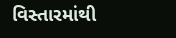વિસ્તારમાંથી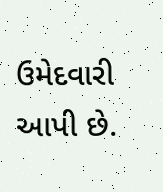ઉમેદવારી આપી છે.